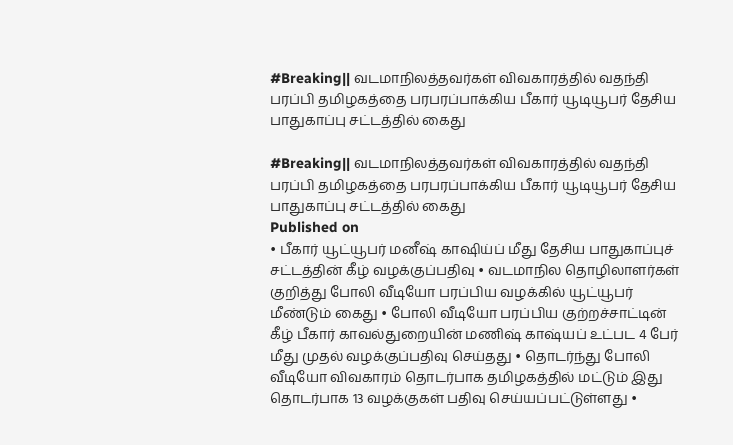#Breaking|| வடமாநிலத்தவர்கள் விவகாரத்தில் வதந்தி பரப்பி தமிழகத்தை பரபரப்பாக்கிய பீகார் யூடியூபர் தேசிய பாதுகாப்பு சட்டத்தில் கைது

#Breaking|| வடமாநிலத்தவர்கள் விவகாரத்தில் வதந்தி பரப்பி தமிழகத்தை பரபரப்பாக்கிய பீகார் யூடியூபர் தேசிய பாதுகாப்பு சட்டத்தில் கைது
Published on
• பீகார் யூட்யூபர் மனீஷ் காஷிய்ப் மீது தேசிய பாதுகாப்புச் சட்டத்தின் கீழ் வழக்குப்பதிவு • வடமாநில தொழிலாளர்கள் குறித்து போலி வீடியோ பரப்பிய வழக்கில் யூட்யூபர் மீண்டும் கைது • போலி வீடியோ பரப்பிய குற்றச்சாட்டின் கீழ் பீகார் காவல்துறையின் மணிஷ் காஷ்யப் உட்பட 4 பேர் மீது முதல் வழக்குப்பதிவு செய்தது • தொடர்ந்து போலி வீடியோ விவகாரம் தொடர்பாக தமிழகத்தில் மட்டும் இது தொடர்பாக 13 வழக்குகள் பதிவு செய்யப்பட்டுள்ளது •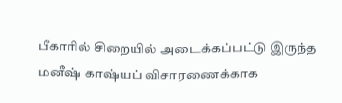பீகாரில் சிறையில் அடைக்கப்பட்டு இருந்த மனீஷ் காஷ்யப் விசாரணைக்காக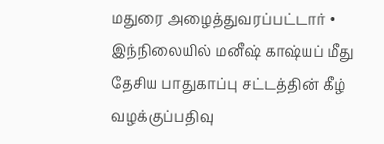மதுரை அழைத்துவரப்பட்டார் • இந்நிலையில் மனீஷ் காஷ்யப் மீது தேசிய பாதுகாப்பு சட்டத்தின் கீழ் வழக்குப்பதிவு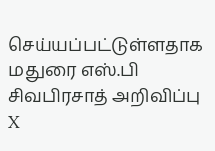செய்யப்பட்டுள்ளதாக மதுரை எஸ்.பி சிவபிரசாத் அறிவிப்பு
X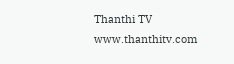Thanthi TV
www.thanthitv.com